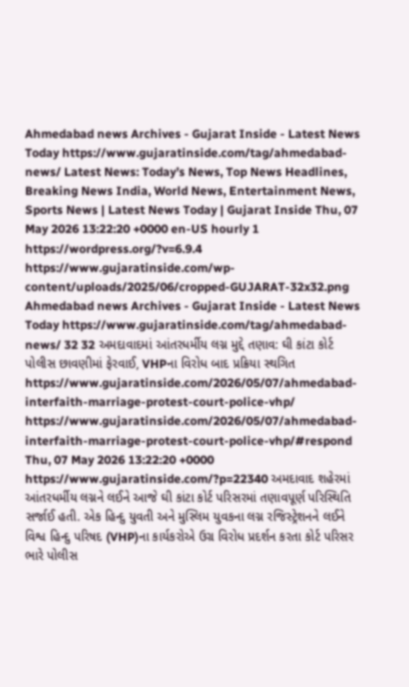Ahmedabad news Archives - Gujarat Inside - Latest News Today https://www.gujaratinside.com/tag/ahmedabad-news/ Latest News: Today’s News, Top News Headlines, Breaking News India, World News, Entertainment News, Sports News | Latest News Today | Gujarat Inside Thu, 07 May 2026 13:22:20 +0000 en-US hourly 1 https://wordpress.org/?v=6.9.4 https://www.gujaratinside.com/wp-content/uploads/2025/06/cropped-GUJARAT-32x32.png Ahmedabad news Archives - Gujarat Inside - Latest News Today https://www.gujaratinside.com/tag/ahmedabad-news/ 32 32 અમદાવાદમાં આંતરધર્મીય લગ્ન મુદ્દે તણાવ: ઘી કાંટા કોર્ટ પોલીસ છાવણીમાં ફેરવાઈ, VHPના વિરોધ બાદ પ્રક્રિયા સ્થગિત https://www.gujaratinside.com/2026/05/07/ahmedabad-interfaith-marriage-protest-court-police-vhp/ https://www.gujaratinside.com/2026/05/07/ahmedabad-interfaith-marriage-protest-court-police-vhp/#respond Thu, 07 May 2026 13:22:20 +0000 https://www.gujaratinside.com/?p=22340 અમદાવાદ શહેરમાં આંતરધર્મીય લગ્નને લઈને આજે ઘી કાંટા કોર્ટ પરિસરમાં તણાવપૂર્ણ પરિસ્થિતિ સર્જાઈ હતી. એક હિન્દુ યુવતી અને મુસ્લિમ યુવકના લગ્ન રજિસ્ટ્રેશનને લઈને વિશ્વ હિન્દુ પરિષદ (VHP)ના કાર્યકરોએ ઉગ્ર વિરોધ પ્રદર્શન કરતા કોર્ટ પરિસર ભારે પોલીસ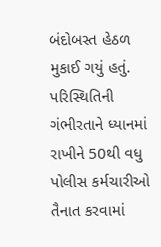બંદોબસ્ત હેઠળ મુકાઈ ગયું હતું. પરિસ્થિતિની ગંભીરતાને ધ્યાનમાં રાખીને 50થી વધુ પોલીસ કર્મચારીઓ તૈનાત કરવામાં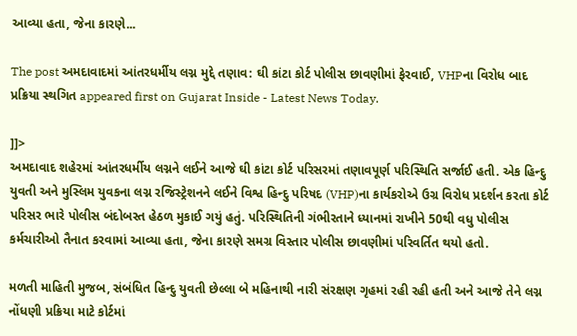આવ્યા હતા, જેના કારણે...

The post અમદાવાદમાં આંતરધર્મીય લગ્ન મુદ્દે તણાવ: ઘી કાંટા કોર્ટ પોલીસ છાવણીમાં ફેરવાઈ, VHPના વિરોધ બાદ પ્રક્રિયા સ્થગિત appeared first on Gujarat Inside - Latest News Today.

]]>
અમદાવાદ શહેરમાં આંતરધર્મીય લગ્નને લઈને આજે ઘી કાંટા કોર્ટ પરિસરમાં તણાવપૂર્ણ પરિસ્થિતિ સર્જાઈ હતી. એક હિન્દુ યુવતી અને મુસ્લિમ યુવકના લગ્ન રજિસ્ટ્રેશનને લઈને વિશ્વ હિન્દુ પરિષદ (VHP)ના કાર્યકરોએ ઉગ્ર વિરોધ પ્રદર્શન કરતા કોર્ટ પરિસર ભારે પોલીસ બંદોબસ્ત હેઠળ મુકાઈ ગયું હતું. પરિસ્થિતિની ગંભીરતાને ધ્યાનમાં રાખીને 50થી વધુ પોલીસ કર્મચારીઓ તૈનાત કરવામાં આવ્યા હતા, જેના કારણે સમગ્ર વિસ્તાર પોલીસ છાવણીમાં પરિવર્તિત થયો હતો.

મળતી માહિતી મુજબ, સંબંધિત હિન્દુ યુવતી છેલ્લા બે મહિનાથી નારી સંરક્ષણ ગૃહમાં રહી રહી હતી અને આજે તેને લગ્ન નોંધણી પ્રક્રિયા માટે કોર્ટમાં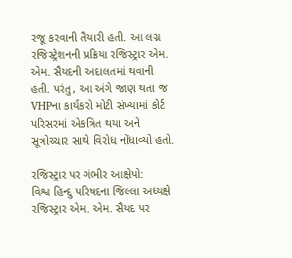રજૂ કરવાની તૈયારી હતી. આ લગ્ન રજિસ્ટ્રેશનની પ્રક્રિયા રજિસ્ટ્રાર એમ. એમ. સૈયદની અદાલતમાં થવાની હતી. પરંતુ, આ અંગે જાણ થતા જ VHPના કાર્યકરો મોટી સંખ્યામાં કોર્ટ પરિસરમાં એકત્રિત થયા અને સૂત્રોચ્ચાર સાથે વિરોધ નોંધાવ્યો હતો.

રજિસ્ટ્રાર પર ગંભીર આક્ષેપો:
વિશ્વ હિન્દુ પરિષદના જિલ્લા અધ્યક્ષે રજિસ્ટ્રાર એમ. એમ. સૈયદ પર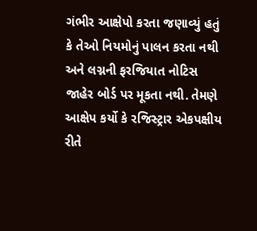ગંભીર આક્ષેપો કરતા જણાવ્યું હતું કે તેઓ નિયમોનું પાલન કરતા નથી અને લગ્નની ફરજિયાત નોટિસ જાહેર બોર્ડ પર મૂકતા નથી. તેમણે આક્ષેપ કર્યો કે રજિસ્ટ્રાર એકપક્ષીય રીતે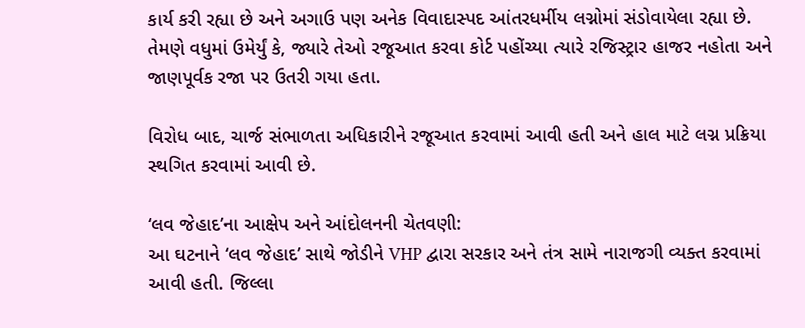કાર્ય કરી રહ્યા છે અને અગાઉ પણ અનેક વિવાદાસ્પદ આંતરધર્મીય લગ્નોમાં સંડોવાયેલા રહ્યા છે. તેમણે વધુમાં ઉમેર્યું કે, જ્યારે તેઓ રજૂઆત કરવા કોર્ટ પહોંચ્યા ત્યારે રજિસ્ટ્રાર હાજર નહોતા અને જાણપૂર્વક રજા પર ઉતરી ગયા હતા.

વિરોધ બાદ, ચાર્જ સંભાળતા અધિકારીને રજૂઆત કરવામાં આવી હતી અને હાલ માટે લગ્ન પ્રક્રિયા સ્થગિત કરવામાં આવી છે.

‘લવ જેહાદ’ના આક્ષેપ અને આંદોલનની ચેતવણી:
આ ઘટનાને ‘લવ જેહાદ’ સાથે જોડીને VHP દ્વારા સરકાર અને તંત્ર સામે નારાજગી વ્યક્ત કરવામાં આવી હતી. જિલ્લા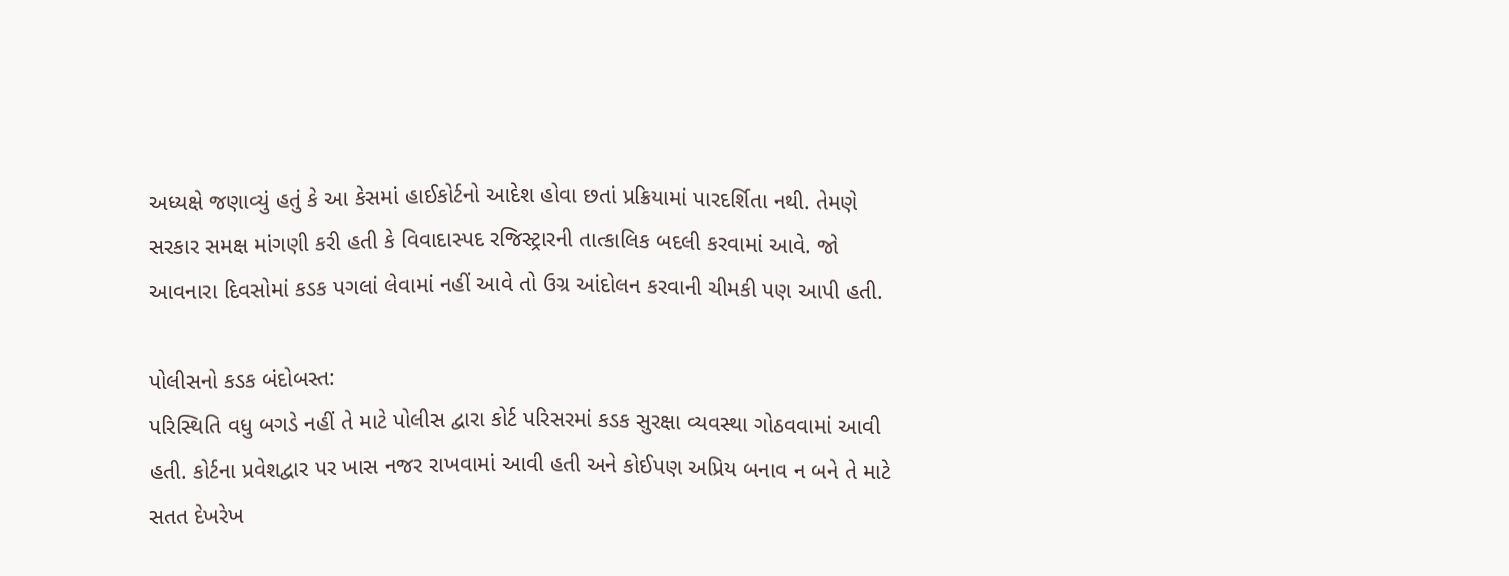અધ્યક્ષે જણાવ્યું હતું કે આ કેસમાં હાઈકોર્ટનો આદેશ હોવા છતાં પ્રક્રિયામાં પારદર્શિતા નથી. તેમણે સરકાર સમક્ષ માંગણી કરી હતી કે વિવાદાસ્પદ રજિસ્ટ્રારની તાત્કાલિક બદલી કરવામાં આવે. જો આવનારા દિવસોમાં કડક પગલાં લેવામાં નહીં આવે તો ઉગ્ર આંદોલન કરવાની ચીમકી પણ આપી હતી.

પોલીસનો કડક બંદોબસ્ત:
પરિસ્થિતિ વધુ બગડે નહીં તે માટે પોલીસ દ્વારા કોર્ટ પરિસરમાં કડક સુરક્ષા વ્યવસ્થા ગોઠવવામાં આવી હતી. કોર્ટના પ્રવેશદ્વાર પર ખાસ નજર રાખવામાં આવી હતી અને કોઈપણ અપ્રિય બનાવ ન બને તે માટે સતત દેખરેખ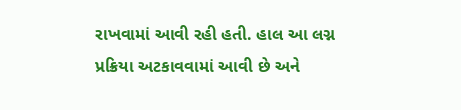રાખવામાં આવી રહી હતી. હાલ આ લગ્ન પ્રક્રિયા અટકાવવામાં આવી છે અને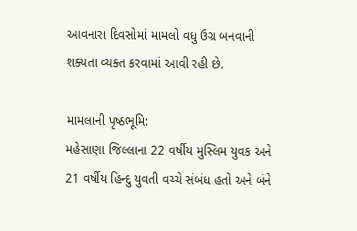આવનારા દિવસોમાં મામલો વધુ ઉગ્ર બનવાની શક્યતા વ્યક્ત કરવામાં આવી રહી છે.

મામલાની પૃષ્ઠભૂમિ:
મહેસાણા જિલ્લાના 22 વર્ષીય મુસ્લિમ યુવક અને 21 વર્ષીય હિન્દુ યુવતી વચ્ચે સંબંધ હતો અને બંને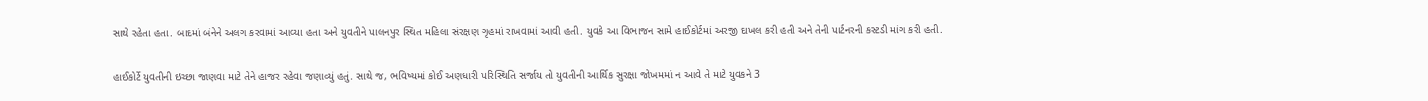સાથે રહેતા હતા. બાદમાં બંનેને અલગ કરવામાં આવ્યા હતા અને યુવતીને પાલનપુર સ્થિત મહિલા સંરક્ષણ ગૃહમાં રાખવામાં આવી હતી. યુવકે આ વિભાજન સામે હાઈકોર્ટમાં અરજી દાખલ કરી હતી અને તેની પાર્ટનરની કસ્ટડી માંગ કરી હતી.

હાઈકોર્ટે યુવતીની ઇચ્છા જાણવા માટે તેને હાજર રહેવા જણાવ્યું હતું. સાથે જ, ભવિષ્યમાં કોઈ અણધારી પરિસ્થિતિ સર્જાય તો યુવતીની આર્થિક સુરક્ષા જોખમમાં ન આવે તે માટે યુવકને 3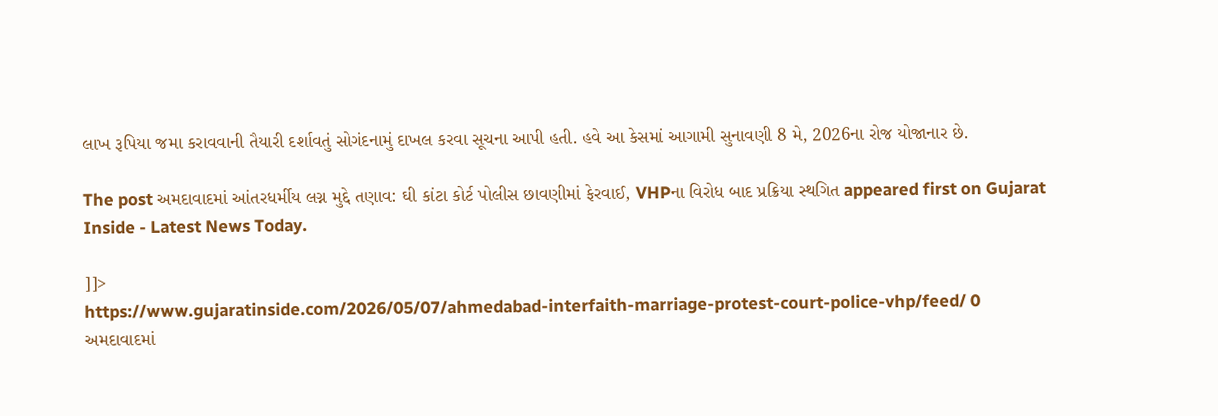લાખ રૂપિયા જમા કરાવવાની તૈયારી દર્શાવતું સોગંદનામું દાખલ કરવા સૂચના આપી હતી. હવે આ કેસમાં આગામી સુનાવણી 8 મે, 2026ના રોજ યોજાનાર છે.

The post અમદાવાદમાં આંતરધર્મીય લગ્ન મુદ્દે તણાવ: ઘી કાંટા કોર્ટ પોલીસ છાવણીમાં ફેરવાઈ, VHPના વિરોધ બાદ પ્રક્રિયા સ્થગિત appeared first on Gujarat Inside - Latest News Today.

]]>
https://www.gujaratinside.com/2026/05/07/ahmedabad-interfaith-marriage-protest-court-police-vhp/feed/ 0
અમદાવાદમાં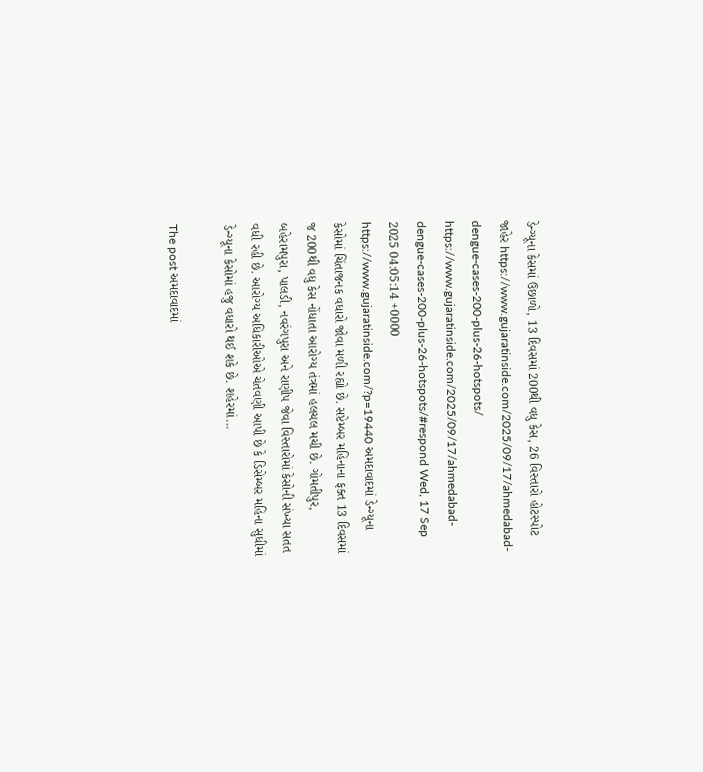ડેન્ગ્યૂના કેસમાં ઉછાળો, 13 દિવસમાં 200થી વધુ કેસ, 26 વિસ્તારો હોટસ્પોટ જાહેર https://www.gujaratinside.com/2025/09/17/ahmedabad-dengue-cases-200-plus-26-hotspots/ https://www.gujaratinside.com/2025/09/17/ahmedabad-dengue-cases-200-plus-26-hotspots/#respond Wed, 17 Sep 2025 04:05:14 +0000 https://www.gujaratinside.com/?p=19440 અમદાવાદમાં ડેન્ગ્યૂના કેસોમાં ચિંતાજનક વધારો જોવા મળી રહ્યો છે. સપ્ટેમ્બર મહિનાના ફક્ત 13 દિવસમાં જ 200થી વધુ કેસ નોંધાતા આરોગ્ય તંત્રમાં હલચલ મચી છે. ગોમતીપુર, બહેરામપુરા, પાલડી, નવરંગપુરા અને રાણીપ જેવા વિસ્તારોમાં કેસોની સંખ્યા સતત વધી રહી છે. આરોગ્ય અધિકારીઓએ ચેતવણી આપી છે કે ડિસેમ્બર મહિના સુધીમાં ડેન્ગ્યૂના કેસોમાં હજુ વધારો થઈ શકે છે. શહેરમાં...

The post અમદાવાદમાં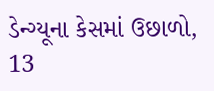ડેન્ગ્યૂના કેસમાં ઉછાળો, 13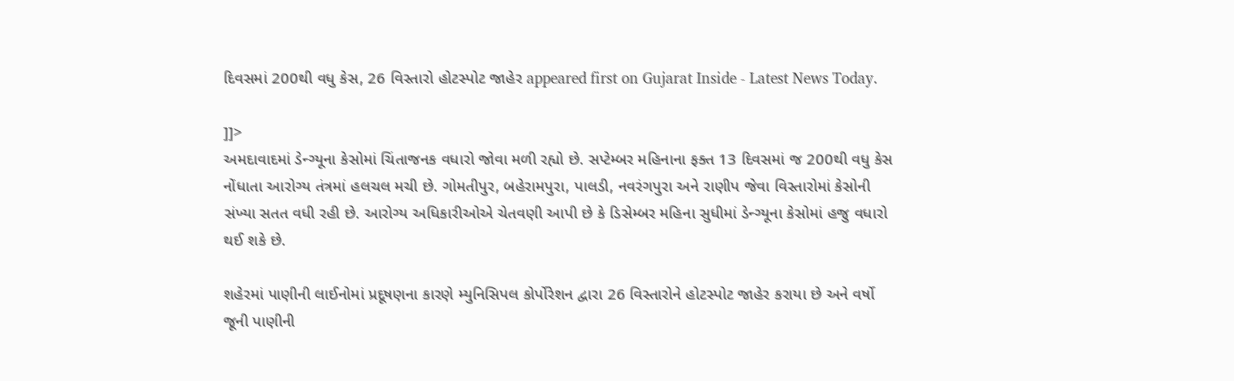દિવસમાં 200થી વધુ કેસ, 26 વિસ્તારો હોટસ્પોટ જાહેર appeared first on Gujarat Inside - Latest News Today.

]]>
અમદાવાદમાં ડેન્ગ્યૂના કેસોમાં ચિંતાજનક વધારો જોવા મળી રહ્યો છે. સપ્ટેમ્બર મહિનાના ફક્ત 13 દિવસમાં જ 200થી વધુ કેસ નોંધાતા આરોગ્ય તંત્રમાં હલચલ મચી છે. ગોમતીપુર, બહેરામપુરા, પાલડી, નવરંગપુરા અને રાણીપ જેવા વિસ્તારોમાં કેસોની સંખ્યા સતત વધી રહી છે. આરોગ્ય અધિકારીઓએ ચેતવણી આપી છે કે ડિસેમ્બર મહિના સુધીમાં ડેન્ગ્યૂના કેસોમાં હજુ વધારો થઈ શકે છે.

શહેરમાં પાણીની લાઈનોમાં પ્રદૂષણના કારણે મ્યુનિસિપલ કોર્પોરેશન દ્વારા 26 વિસ્તારોને હોટસ્પોટ જાહેર કરાયા છે અને વર્ષો જૂની પાણીની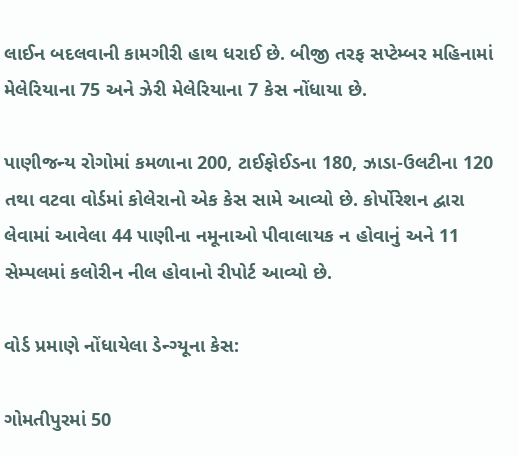લાઈન બદલવાની કામગીરી હાથ ધરાઈ છે. બીજી તરફ સપ્ટેમ્બર મહિનામાં મેલેરિયાના 75 અને ઝેરી મેલેરિયાના 7 કેસ નોંધાયા છે.

પાણીજન્ય રોગોમાં કમળાના 200, ટાઈફોઈડના 180, ઝાડા-ઉલટીના 120 તથા વટવા વોર્ડમાં કોલેરાનો એક કેસ સામે આવ્યો છે. કોર્પોરેશન દ્વારા લેવામાં આવેલા 44 પાણીના નમૂનાઓ પીવાલાયક ન હોવાનું અને 11 સેમ્પલમાં કલોરીન નીલ હોવાનો રીપોર્ટ આવ્યો છે.

વોર્ડ પ્રમાણે નોંધાયેલા ડેન્ગ્યૂના કેસ:

ગોમતીપુરમાં 50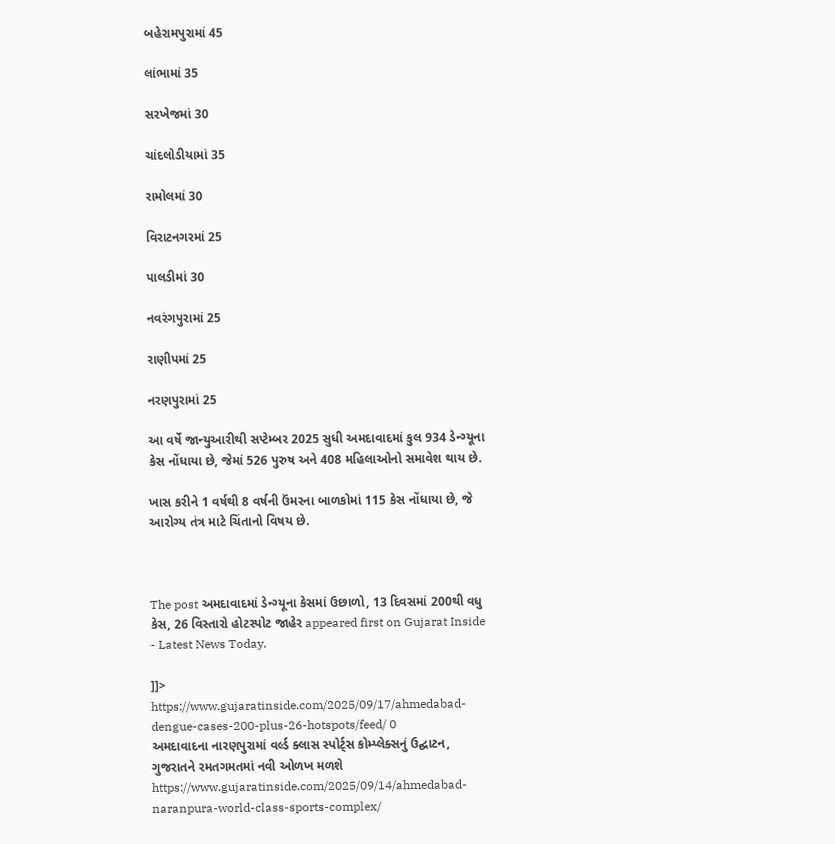બહેરામપુરામાં 45

લાંભામાં 35

સરખેજમાં 30

ચાંદલોડીયામાં 35

રામોલમાં 30

વિરાટનગરમાં 25

પાલડીમાં 30

નવરંગપુરામાં 25

રાણીપમાં 25

નરણપુરામાં 25

આ વર્ષે જાન્યુઆરીથી સપ્ટેમ્બર 2025 સુધી અમદાવાદમાં કુલ 934 ડેન્ગ્યૂના કેસ નોંધાયા છે, જેમાં 526 પુરુષ અને 408 મહિલાઓનો સમાવેશ થાય છે.

ખાસ કરીને 1 વર્ષથી 8 વર્ષની ઉંમરના બાળકોમાં 115 કેસ નોંધાયા છે, જે આરોગ્ય તંત્ર માટે ચિંતાનો વિષય છે.



The post અમદાવાદમાં ડેન્ગ્યૂના કેસમાં ઉછાળો, 13 દિવસમાં 200થી વધુ કેસ, 26 વિસ્તારો હોટસ્પોટ જાહેર appeared first on Gujarat Inside - Latest News Today.

]]>
https://www.gujaratinside.com/2025/09/17/ahmedabad-dengue-cases-200-plus-26-hotspots/feed/ 0
અમદાવાદના નારણપુરામાં વર્લ્ડ ક્લાસ સ્પોર્ટ્સ કોમ્પ્લેક્સનું ઉદ્ઘાટન, ગુજરાતને રમતગમતમાં નવી ઓળખ મળશે https://www.gujaratinside.com/2025/09/14/ahmedabad-naranpura-world-class-sports-complex/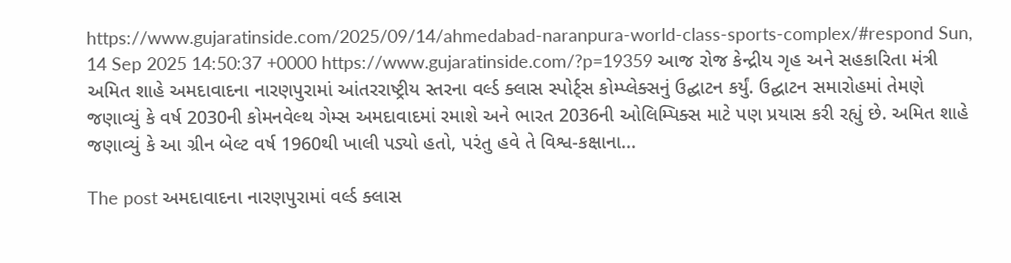https://www.gujaratinside.com/2025/09/14/ahmedabad-naranpura-world-class-sports-complex/#respond Sun, 14 Sep 2025 14:50:37 +0000 https://www.gujaratinside.com/?p=19359 આજ રોજ કેન્દ્રીય ગૃહ અને સહકારિતા મંત્રી અમિત શાહે અમદાવાદના નારણપુરામાં આંતરરાષ્ટ્રીય સ્તરના વર્લ્ડ ક્લાસ સ્પોર્ટ્સ કોમ્પ્લેક્સનું ઉદ્ઘાટન કર્યું. ઉદ્ઘાટન સમારોહમાં તેમણે જણાવ્યું કે વર્ષ 2030ની કોમનવેલ્થ ગેમ્સ અમદાવાદમાં રમાશે અને ભારત 2036ની ઓલિમ્પિક્સ માટે પણ પ્રયાસ કરી રહ્યું છે. અમિત શાહે જણાવ્યું કે આ ગ્રીન બેલ્ટ વર્ષ 1960થી ખાલી પડ્યો હતો, પરંતુ હવે તે વિશ્વ-કક્ષાના...

The post અમદાવાદના નારણપુરામાં વર્લ્ડ ક્લાસ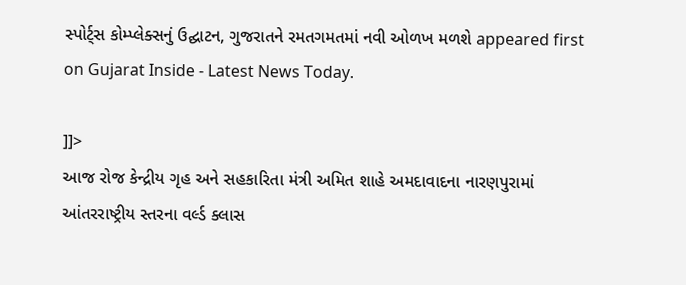સ્પોર્ટ્સ કોમ્પ્લેક્સનું ઉદ્ઘાટન, ગુજરાતને રમતગમતમાં નવી ઓળખ મળશે appeared first on Gujarat Inside - Latest News Today.

]]>
આજ રોજ કેન્દ્રીય ગૃહ અને સહકારિતા મંત્રી અમિત શાહે અમદાવાદના નારણપુરામાં આંતરરાષ્ટ્રીય સ્તરના વર્લ્ડ ક્લાસ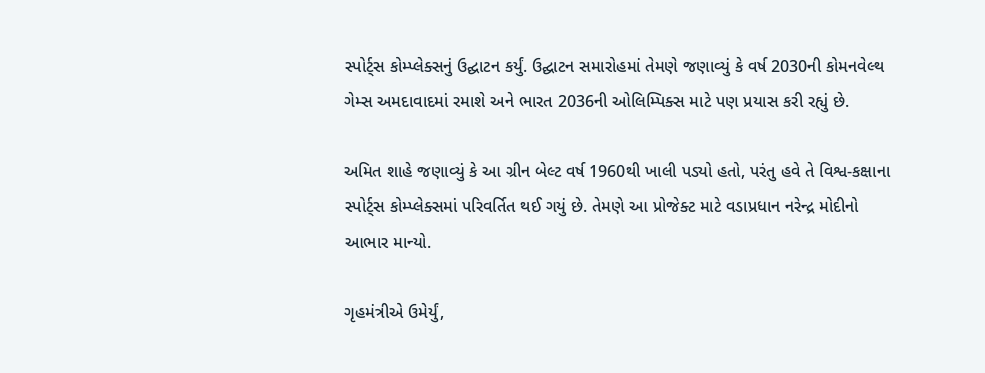સ્પોર્ટ્સ કોમ્પ્લેક્સનું ઉદ્ઘાટન કર્યું. ઉદ્ઘાટન સમારોહમાં તેમણે જણાવ્યું કે વર્ષ 2030ની કોમનવેલ્થ ગેમ્સ અમદાવાદમાં રમાશે અને ભારત 2036ની ઓલિમ્પિક્સ માટે પણ પ્રયાસ કરી રહ્યું છે.

અમિત શાહે જણાવ્યું કે આ ગ્રીન બેલ્ટ વર્ષ 1960થી ખાલી પડ્યો હતો, પરંતુ હવે તે વિશ્વ-કક્ષાના સ્પોર્ટ્સ કોમ્પ્લેક્સમાં પરિવર્તિત થઈ ગયું છે. તેમણે આ પ્રોજેક્ટ માટે વડાપ્રધાન નરેન્દ્ર મોદીનો આભાર માન્યો.

ગૃહમંત્રીએ ઉમેર્યું,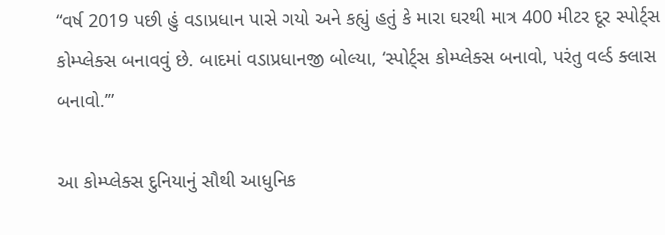“વર્ષ 2019 પછી હું વડાપ્રધાન પાસે ગયો અને કહ્યું હતું કે મારા ઘરથી માત્ર 400 મીટર દૂર સ્પોર્ટ્સ કોમ્પ્લેક્સ બનાવવું છે. બાદમાં વડાપ્રધાનજી બોલ્યા, ‘સ્પોર્ટ્સ કોમ્પ્લેક્સ બનાવો, પરંતુ વર્લ્ડ ક્લાસ બનાવો.’”

આ કોમ્પ્લેક્સ દુનિયાનું સૌથી આધુનિક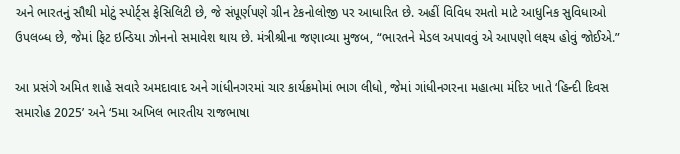અને ભારતનું સૌથી મોટું સ્પોર્ટ્સ ફેસિલિટી છે, જે સંપૂર્ણપણે ગ્રીન ટેકનોલોજી પર આધારિત છે. અહીં વિવિધ રમતો માટે આધુનિક સુવિધાઓ ઉપલબ્ધ છે, જેમાં ફિટ ઇન્ડિયા ઝોનનો સમાવેશ થાય છે. મંત્રીશ્રીના જણાવ્યા મુજબ, “ભારતને મેડલ અપાવવું એ આપણો લક્ષ્ય હોવું જોઈએ.”

આ પ્રસંગે અમિત શાહે સવારે અમદાવાદ અને ગાંધીનગરમાં ચાર કાર્યક્રમોમાં ભાગ લીધો, જેમાં ગાંધીનગરના મહાત્મા મંદિર ખાતે ‘હિન્દી દિવસ સમારોહ 2025’ અને ‘5મા અખિલ ભારતીય રાજભાષા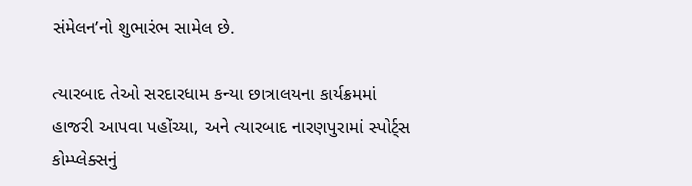સંમેલન’નો શુભારંભ સામેલ છે.

ત્યારબાદ તેઓ સરદારધામ કન્યા છાત્રાલયના કાર્યક્રમમાં હાજરી આપવા પહોંચ્યા, અને ત્યારબાદ નારણપુરામાં સ્પોર્ટ્સ કોમ્પ્લેક્સનું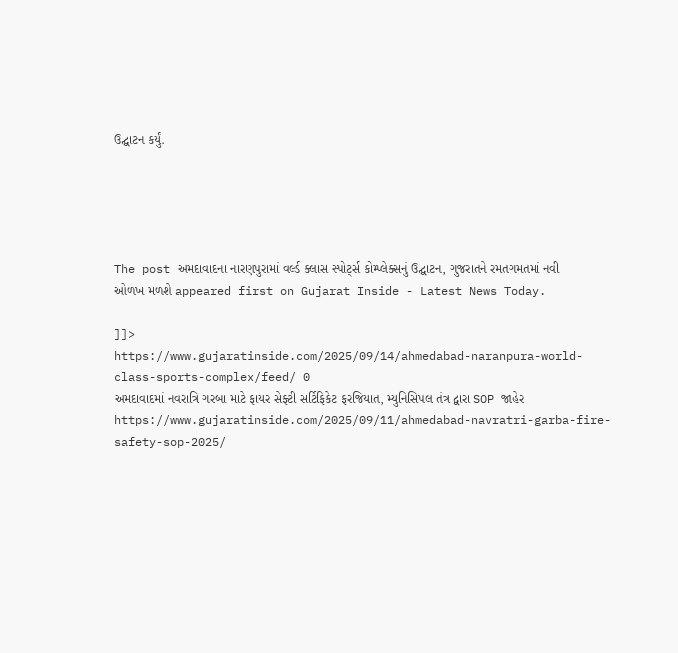ઉદ્ઘાટન કર્યું.





The post અમદાવાદના નારણપુરામાં વર્લ્ડ ક્લાસ સ્પોર્ટ્સ કોમ્પ્લેક્સનું ઉદ્ઘાટન, ગુજરાતને રમતગમતમાં નવી ઓળખ મળશે appeared first on Gujarat Inside - Latest News Today.

]]>
https://www.gujaratinside.com/2025/09/14/ahmedabad-naranpura-world-class-sports-complex/feed/ 0
અમદાવાદમાં નવરાત્રિ ગરબા માટે ફાયર સેફ્ટી સર્ટિફિકેટ ફરજિયાત, મ્યુનિસિપલ તંત્ર દ્વારા SOP જાહેર https://www.gujaratinside.com/2025/09/11/ahmedabad-navratri-garba-fire-safety-sop-2025/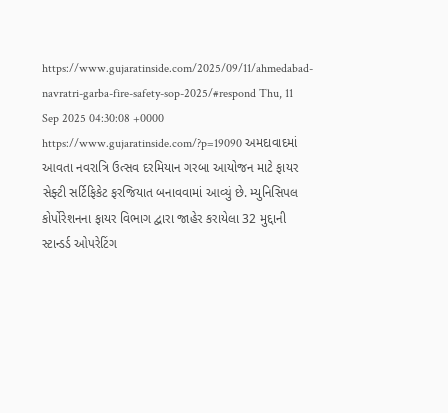https://www.gujaratinside.com/2025/09/11/ahmedabad-navratri-garba-fire-safety-sop-2025/#respond Thu, 11 Sep 2025 04:30:08 +0000 https://www.gujaratinside.com/?p=19090 અમદાવાદમાં આવતા નવરાત્રિ ઉત્સવ દરમિયાન ગરબા આયોજન માટે ફાયર સેફ્ટી સર્ટિફિકેટ ફરજિયાત બનાવવામાં આવ્યું છે. મ્યુનિસિપલ કોર્પોરેશનના ફાયર વિભાગ દ્વારા જાહેર કરાયેલા 32 મુદ્દાની સ્ટાન્ડર્ડ ઓપરેટિંગ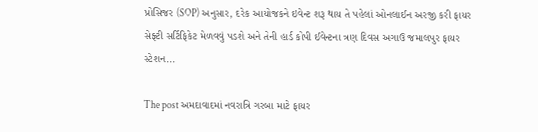પ્રોસિજર (SOP) અનુસાર, દરેક આયોજકને ઇવેન્ટ શરૂ થાય તે પહેલાં ઓનલાઈન અરજી કરી ફાયર સેફ્ટી સર્ટિફિકેટ મેળવવું પડશે અને તેની હાર્ડ કોપી ઈવેન્ટના ત્રણ દિવસ અગાઉ જમાલપુર ફાયર સ્ટેશન...

The post અમદાવાદમાં નવરાત્રિ ગરબા માટે ફાયર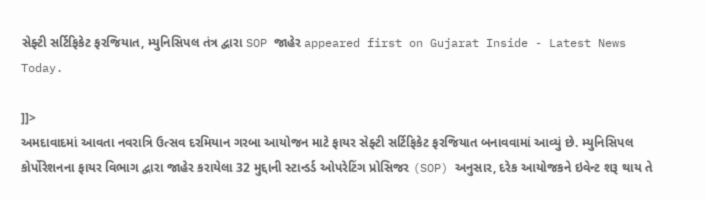સેફ્ટી સર્ટિફિકેટ ફરજિયાત, મ્યુનિસિપલ તંત્ર દ્વારા SOP જાહેર appeared first on Gujarat Inside - Latest News Today.

]]>
અમદાવાદમાં આવતા નવરાત્રિ ઉત્સવ દરમિયાન ગરબા આયોજન માટે ફાયર સેફ્ટી સર્ટિફિકેટ ફરજિયાત બનાવવામાં આવ્યું છે. મ્યુનિસિપલ કોર્પોરેશનના ફાયર વિભાગ દ્વારા જાહેર કરાયેલા 32 મુદ્દાની સ્ટાન્ડર્ડ ઓપરેટિંગ પ્રોસિજર (SOP) અનુસાર, દરેક આયોજકને ઇવેન્ટ શરૂ થાય તે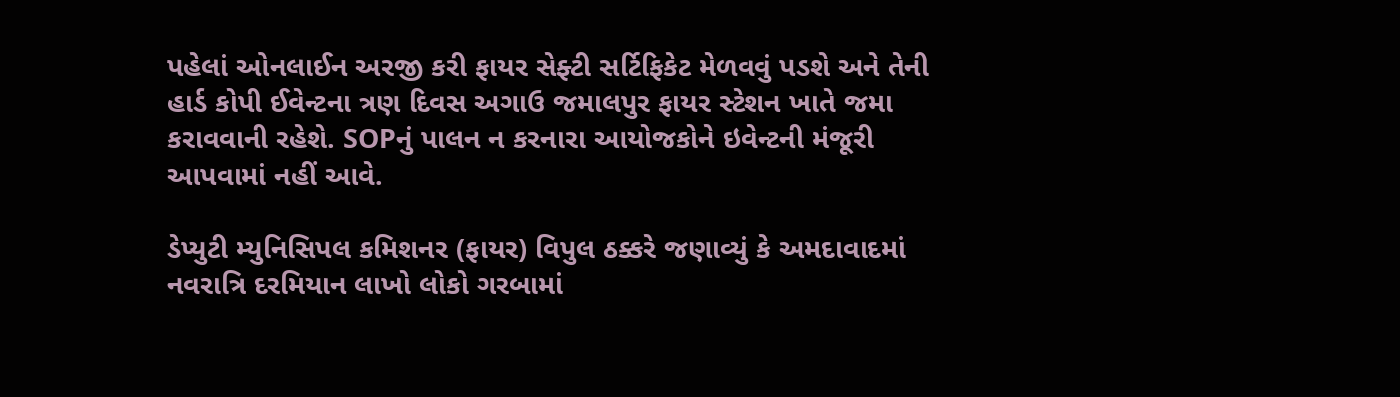પહેલાં ઓનલાઈન અરજી કરી ફાયર સેફ્ટી સર્ટિફિકેટ મેળવવું પડશે અને તેની હાર્ડ કોપી ઈવેન્ટના ત્રણ દિવસ અગાઉ જમાલપુર ફાયર સ્ટેશન ખાતે જમા કરાવવાની રહેશે. SOPનું પાલન ન કરનારા આયોજકોને ઇવેન્ટની મંજૂરી આપવામાં નહીં આવે.

ડેપ્યુટી મ્યુનિસિપલ કમિશનર (ફાયર) વિપુલ ઠક્કરે જણાવ્યું કે અમદાવાદમાં નવરાત્રિ દરમિયાન લાખો લોકો ગરબામાં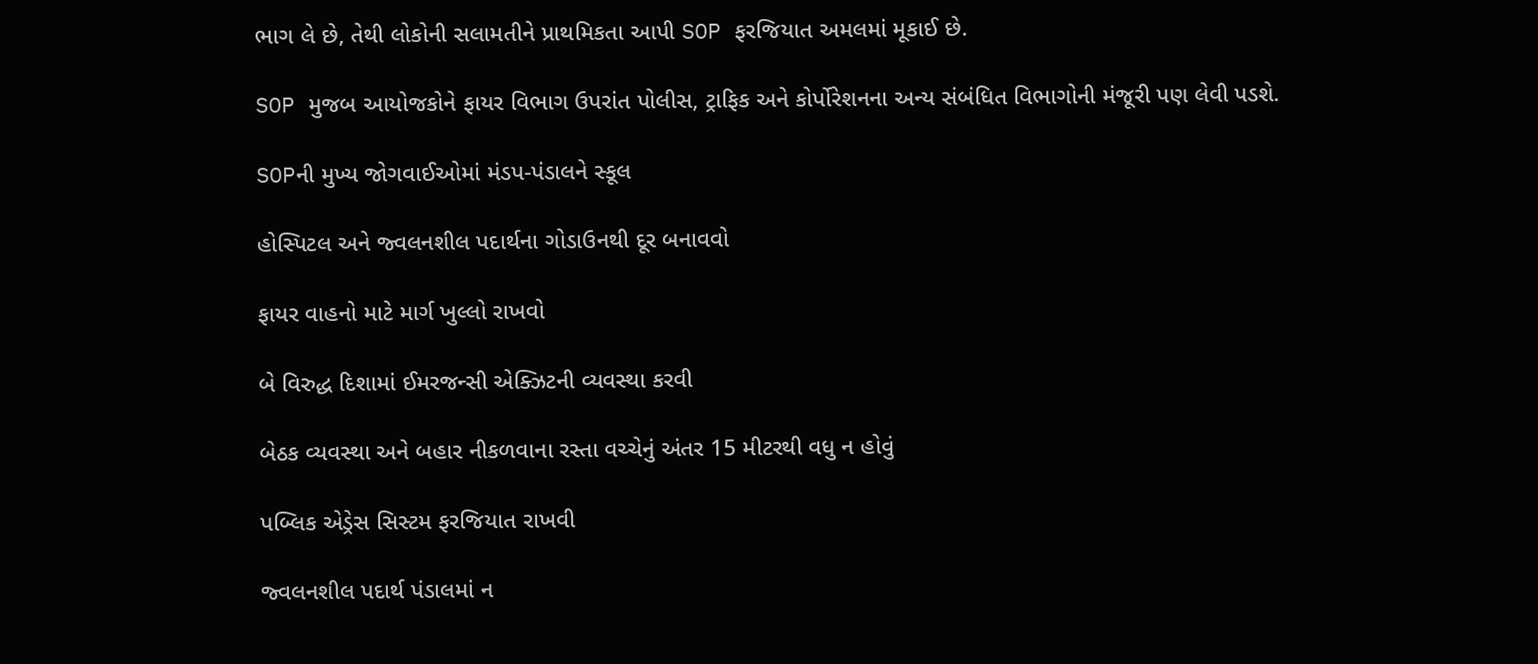ભાગ લે છે, તેથી લોકોની સલામતીને પ્રાથમિકતા આપી SOP ફરજિયાત અમલમાં મૂકાઈ છે.

SOP મુજબ આયોજકોને ફાયર વિભાગ ઉપરાંત પોલીસ, ટ્રાફિક અને કોર્પોરેશનના અન્ય સંબંધિત વિભાગોની મંજૂરી પણ લેવી પડશે.

SOPની મુખ્ય જોગવાઈઓમાં મંડપ-પંડાલને સ્કૂલ

હોસ્પિટલ અને જ્વલનશીલ પદાર્થના ગોડાઉનથી દૂર બનાવવો

ફાયર વાહનો માટે માર્ગ ખુલ્લો રાખવો

બે વિરુદ્ધ દિશામાં ઈમરજન્સી એક્ઝિટની વ્યવસ્થા કરવી

બેઠક વ્યવસ્થા અને બહાર નીકળવાના રસ્તા વચ્ચેનું અંતર 15 મીટરથી વધુ ન હોવું

પબ્લિક એડ્રેસ સિસ્ટમ ફરજિયાત રાખવી

જ્વલનશીલ પદાર્થ પંડાલમાં ન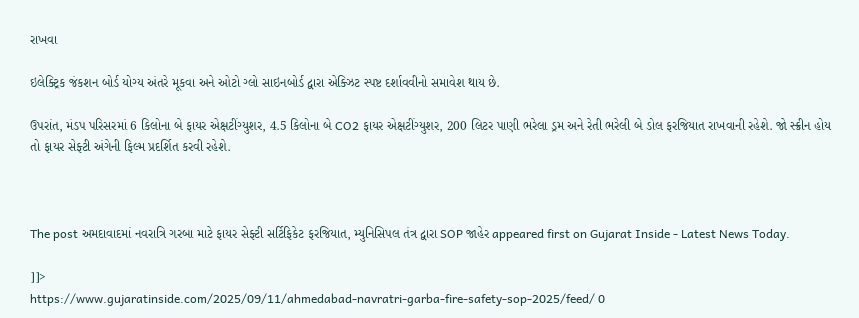રાખવા

ઇલેક્ટ્રિક જંકશન બોર્ડ યોગ્ય અંતરે મૂકવા અને ઓટો ગ્લો સાઇનબોર્ડ દ્વારા એક્ઝિટ સ્પષ્ટ દર્શાવવીનો સમાવેશ થાય છે.

ઉપરાંત, મંડપ પરિસરમાં 6 કિલોના બે ફાયર એક્ષટીંગ્યુશર, 4.5 કિલોના બે CO2 ફાયર એક્ષટીંગ્યુશર, 200 લિટર પાણી ભરેલા ડ્રમ અને રેતી ભરેલી બે ડોલ ફરજિયાત રાખવાની રહેશે. જો સ્ક્રીન હોય તો ફાયર સેફ્ટી અંગેની ફિલ્મ પ્રદર્શિત કરવી રહેશે.



The post અમદાવાદમાં નવરાત્રિ ગરબા માટે ફાયર સેફ્ટી સર્ટિફિકેટ ફરજિયાત, મ્યુનિસિપલ તંત્ર દ્વારા SOP જાહેર appeared first on Gujarat Inside - Latest News Today.

]]>
https://www.gujaratinside.com/2025/09/11/ahmedabad-navratri-garba-fire-safety-sop-2025/feed/ 0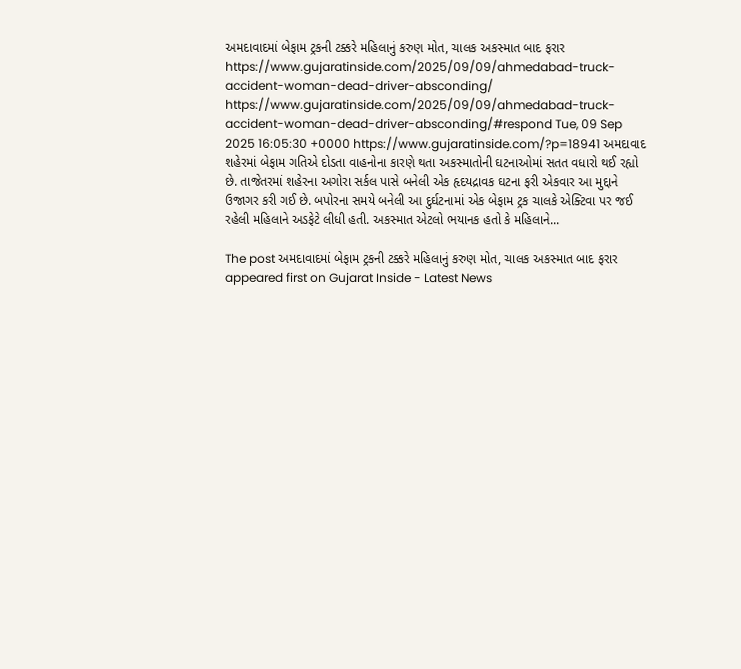અમદાવાદમાં બેફામ ટ્રકની ટક્કરે મહિલાનું કરુણ મોત, ચાલક અકસ્માત બાદ ફરાર https://www.gujaratinside.com/2025/09/09/ahmedabad-truck-accident-woman-dead-driver-absconding/ https://www.gujaratinside.com/2025/09/09/ahmedabad-truck-accident-woman-dead-driver-absconding/#respond Tue, 09 Sep 2025 16:05:30 +0000 https://www.gujaratinside.com/?p=18941 અમદાવાદ શહેરમાં બેફામ ગતિએ દોડતા વાહનોના કારણે થતા અકસ્માતોની ઘટનાઓમાં સતત વધારો થઈ રહ્યો છે. તાજેતરમાં શહેરના અગોરા સર્કલ પાસે બનેલી એક હૃદયદ્રાવક ઘટના ફરી એકવાર આ મુદ્દાને ઉજાગર કરી ગઈ છે. બપોરના સમયે બનેલી આ દુર્ઘટનામાં એક બેફામ ટ્રક ચાલકે એક્ટિવા પર જઈ રહેલી મહિલાને અડફેટે લીધી હતી. અકસ્માત એટલો ભયાનક હતો કે મહિલાને...

The post અમદાવાદમાં બેફામ ટ્રકની ટક્કરે મહિલાનું કરુણ મોત, ચાલક અકસ્માત બાદ ફરાર appeared first on Gujarat Inside - Latest News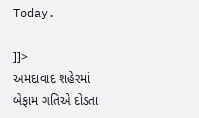Today.

]]>
અમદાવાદ શહેરમાં બેફામ ગતિએ દોડતા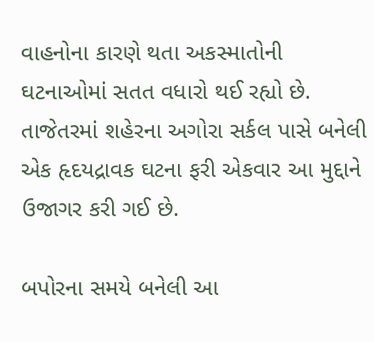વાહનોના કારણે થતા અકસ્માતોની ઘટનાઓમાં સતત વધારો થઈ રહ્યો છે. તાજેતરમાં શહેરના અગોરા સર્કલ પાસે બનેલી એક હૃદયદ્રાવક ઘટના ફરી એકવાર આ મુદ્દાને ઉજાગર કરી ગઈ છે.

બપોરના સમયે બનેલી આ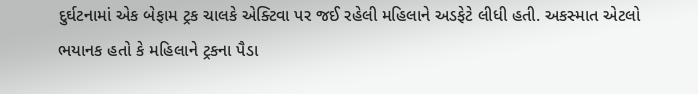દુર્ઘટનામાં એક બેફામ ટ્રક ચાલકે એક્ટિવા પર જઈ રહેલી મહિલાને અડફેટે લીધી હતી. અકસ્માત એટલો ભયાનક હતો કે મહિલાને ટ્રકના પૈડા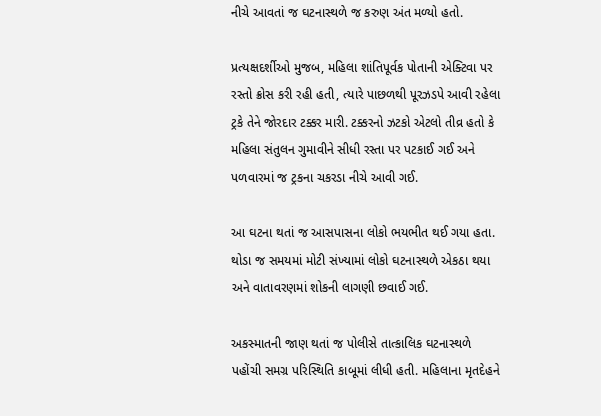નીચે આવતાં જ ઘટનાસ્થળે જ કરુણ અંત મળ્યો હતો.

પ્રત્યક્ષદર્શીઓ મુજબ, મહિલા શાંતિપૂર્વક પોતાની એક્ટિવા પર રસ્તો ક્રોસ કરી રહી હતી, ત્યારે પાછળથી પૂરઝડપે આવી રહેલા ટ્રકે તેને જોરદાર ટક્કર મારી. ટક્કરનો ઝટકો એટલો તીવ્ર હતો કે મહિલા સંતુલન ગુમાવીને સીધી રસ્તા પર પટકાઈ ગઈ અને પળવારમાં જ ટ્રકના ચકરડા નીચે આવી ગઈ.

આ ઘટના થતાં જ આસપાસના લોકો ભયભીત થઈ ગયા હતા. થોડા જ સમયમાં મોટી સંખ્યામાં લોકો ઘટનાસ્થળે એકઠા થયા અને વાતાવરણમાં શોકની લાગણી છવાઈ ગઈ.

અકસ્માતની જાણ થતાં જ પોલીસે તાત્કાલિક ઘટનાસ્થળે પહોંચી સમગ્ર પરિસ્થિતિ કાબૂમાં લીધી હતી. મહિલાના મૃતદેહને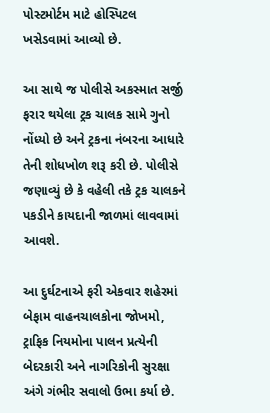પોસ્ટમોર્ટમ માટે હોસ્પિટલ ખસેડવામાં આવ્યો છે.

આ સાથે જ પોલીસે અકસ્માત સર્જી ફરાર થયેલા ટ્રક ચાલક સામે ગુનો નોંધ્યો છે અને ટ્રકના નંબરના આધારે તેની શોધખોળ શરૂ કરી છે. પોલીસે જણાવ્યું છે કે વહેલી તકે ટ્રક ચાલકને પકડીને કાયદાની જાળમાં લાવવામાં આવશે.

આ દુર્ઘટનાએ ફરી એકવાર શહેરમાં બેફામ વાહનચાલકોના જોખમો, ટ્રાફિક નિયમોના પાલન પ્રત્યેની બેદરકારી અને નાગરિકોની સુરક્ષા અંગે ગંભીર સવાલો ઉભા કર્યા છે.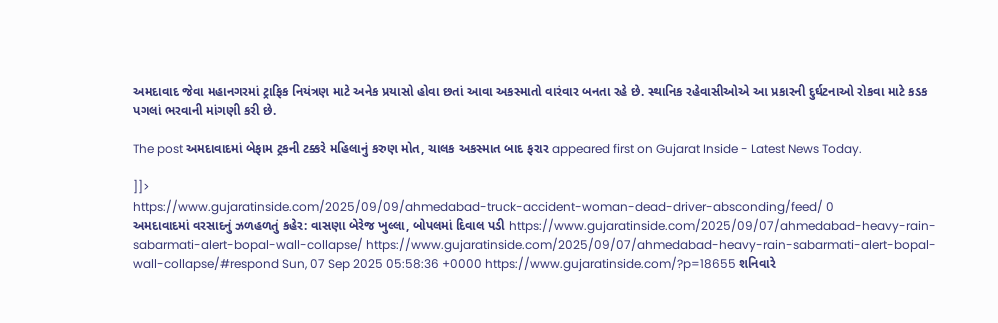અમદાવાદ જેવા મહાનગરમાં ટ્રાફિક નિયંત્રણ માટે અનેક પ્રયાસો હોવા છતાં આવા અકસ્માતો વારંવાર બનતા રહે છે. સ્થાનિક રહેવાસીઓએ આ પ્રકારની દુર્ઘટનાઓ રોકવા માટે કડક પગલાં ભરવાની માંગણી કરી છે.

The post અમદાવાદમાં બેફામ ટ્રકની ટક્કરે મહિલાનું કરુણ મોત, ચાલક અકસ્માત બાદ ફરાર appeared first on Gujarat Inside - Latest News Today.

]]>
https://www.gujaratinside.com/2025/09/09/ahmedabad-truck-accident-woman-dead-driver-absconding/feed/ 0
અમદાવાદમાં વરસાદનું ઝળહળતું કહેર: વાસણા બેરેજ ખુલ્લા, બોપલમાં દિવાલ પડી https://www.gujaratinside.com/2025/09/07/ahmedabad-heavy-rain-sabarmati-alert-bopal-wall-collapse/ https://www.gujaratinside.com/2025/09/07/ahmedabad-heavy-rain-sabarmati-alert-bopal-wall-collapse/#respond Sun, 07 Sep 2025 05:58:36 +0000 https://www.gujaratinside.com/?p=18655 શનિવારે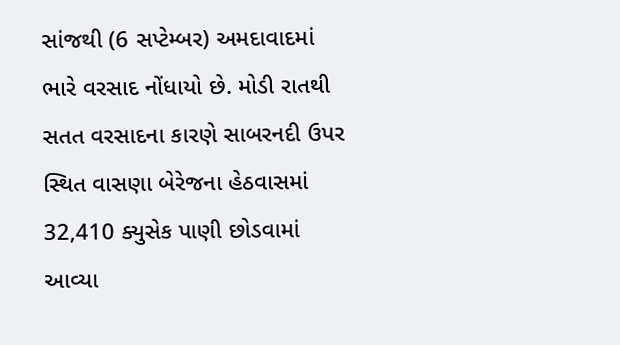સાંજથી (6 સપ્ટેમ્બર) અમદાવાદમાં ભારે વરસાદ નોંધાયો છે. મોડી રાતથી સતત વરસાદના કારણે સાબરનદી ઉપર સ્થિત વાસણા બેરેજના હેઠવાસમાં 32,410 ક્યુસેક પાણી છોડવામાં આવ્યા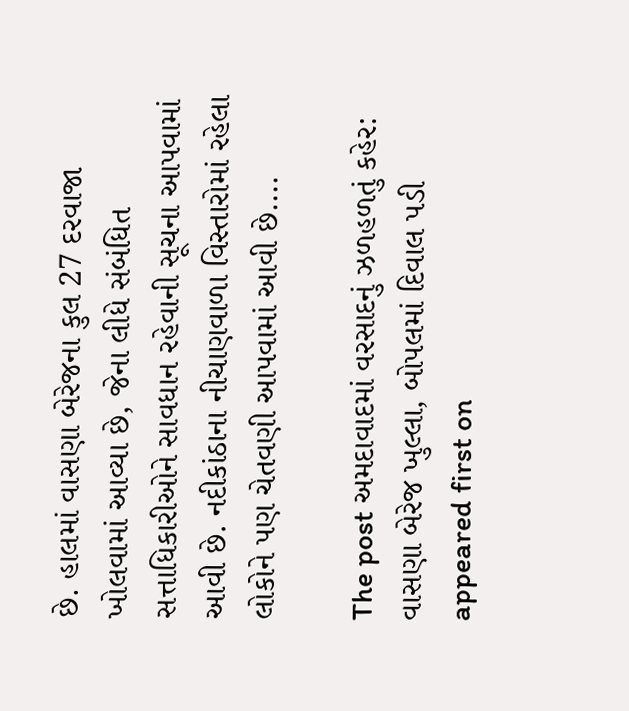છે. હાલમાં વાસણા બેરેજના કુલ 27 દરવાજા ખોલવામાં આવ્યા છે, જેના લીધે સંબંધિત સત્તાધિકારીઓને સાવધાન રહેવાની સૂચના આપવામાં આવી છે. નદીકાંઠાના નીચાણવાળા વિસ્તારોમાં રહેલા લોકોને પણ ચેતવણી આપવામાં આવી છે....

The post અમદાવાદમાં વરસાદનું ઝળહળતું કહેર: વાસણા બેરેજ ખુલ્લા, બોપલમાં દિવાલ પડી appeared first on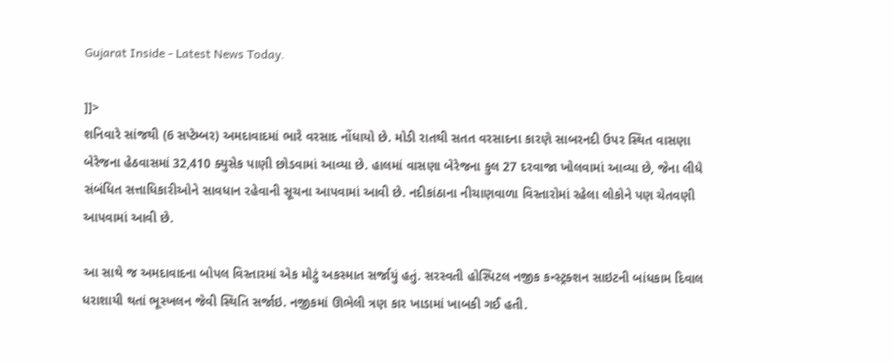Gujarat Inside - Latest News Today.

]]>
શનિવારે સાંજથી (6 સપ્ટેમ્બર) અમદાવાદમાં ભારે વરસાદ નોંધાયો છે. મોડી રાતથી સતત વરસાદના કારણે સાબરનદી ઉપર સ્થિત વાસણા બેરેજના હેઠવાસમાં 32,410 ક્યુસેક પાણી છોડવામાં આવ્યા છે. હાલમાં વાસણા બેરેજના કુલ 27 દરવાજા ખોલવામાં આવ્યા છે, જેના લીધે સંબંધિત સત્તાધિકારીઓને સાવધાન રહેવાની સૂચના આપવામાં આવી છે. નદીકાંઠાના નીચાણવાળા વિસ્તારોમાં રહેલા લોકોને પણ ચેતવણી આપવામાં આવી છે.

આ સાથે જ અમદાવાદના બોપલ વિસ્તારમાં એક મોટું અકસ્માત સર્જાયું હતું. સરસ્વતી હોસ્પિટલ નજીક કન્સ્ટ્રક્શન સાઇટની બાંધકામ દિવાલ ધરાશાયી થતાં ભૂસ્ખલન જેવી સ્થિતિ સર્જાઇ. નજીકમાં ઊભેલી ત્રણ કાર ખાડામાં ખાબકી ગઈ હતી.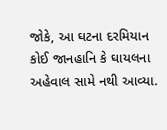જોકે, આ ઘટના દરમિયાન કોઈ જાનહાનિ કે ઘાયલના અહેવાલ સામે નથી આવ્યા.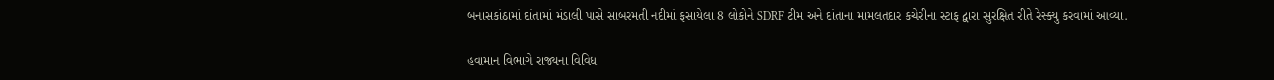બનાસકાંઠામાં દાંતામાં મંડાલી પાસે સાબરમતી નદીમાં ફસાયેલા 8 લોકોને SDRF ટીમ અને દાંતાના મામલતદાર કચેરીના સ્ટાફ દ્વારા સુરક્ષિત રીતે રેસ્ક્યુ કરવામાં આવ્યા.

હવામાન વિભાગે રાજ્યના વિવિધ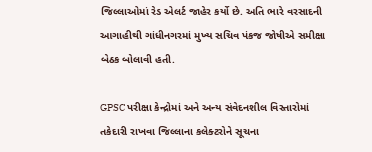જિલ્લાઓમાં રેડ એલર્ટ જાહેર કર્યો છે. અતિ ભારે વરસાદની આગાહીથી ગાંધીનગરમાં મુખ્ય સચિવ પંકજ જોષીએ સમીક્ષા બેઠક બોલાવી હતી.

GPSC પરીક્ષા કેન્દ્રોમાં અને અન્ય સંવેદનશીલ વિસ્તારોમાં તકેદારી રાખવા જિલ્લાના કલેક્ટરોને સૂચના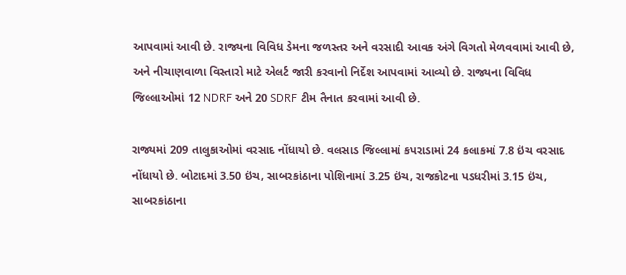આપવામાં આવી છે. રાજ્યના વિવિધ ડેમના જળસ્તર અને વરસાદી આવક અંગે વિગતો મેળવવામાં આવી છે, અને નીચાણવાળા વિસ્તારો માટે એલર્ટ જારી કરવાનો નિર્દેશ આપવામાં આવ્યો છે. રાજ્યના વિવિધ જિલ્લાઓમાં 12 NDRF અને 20 SDRF ટીમ તૈનાત કરવામાં આવી છે.

રાજ્યમાં 209 તાલુકાઓમાં વરસાદ નોંધાયો છે. વલસાડ જિલ્લામાં કપરાડામાં 24 કલાકમાં 7.8 ઇંચ વરસાદ નોંધાયો છે. બોટાદમાં 3.50 ઇંચ, સાબરકાંઠાના પોશિનામાં 3.25 ઇંચ, રાજકોટના પડધરીમાં 3.15 ઇંચ, સાબરકાંઠાના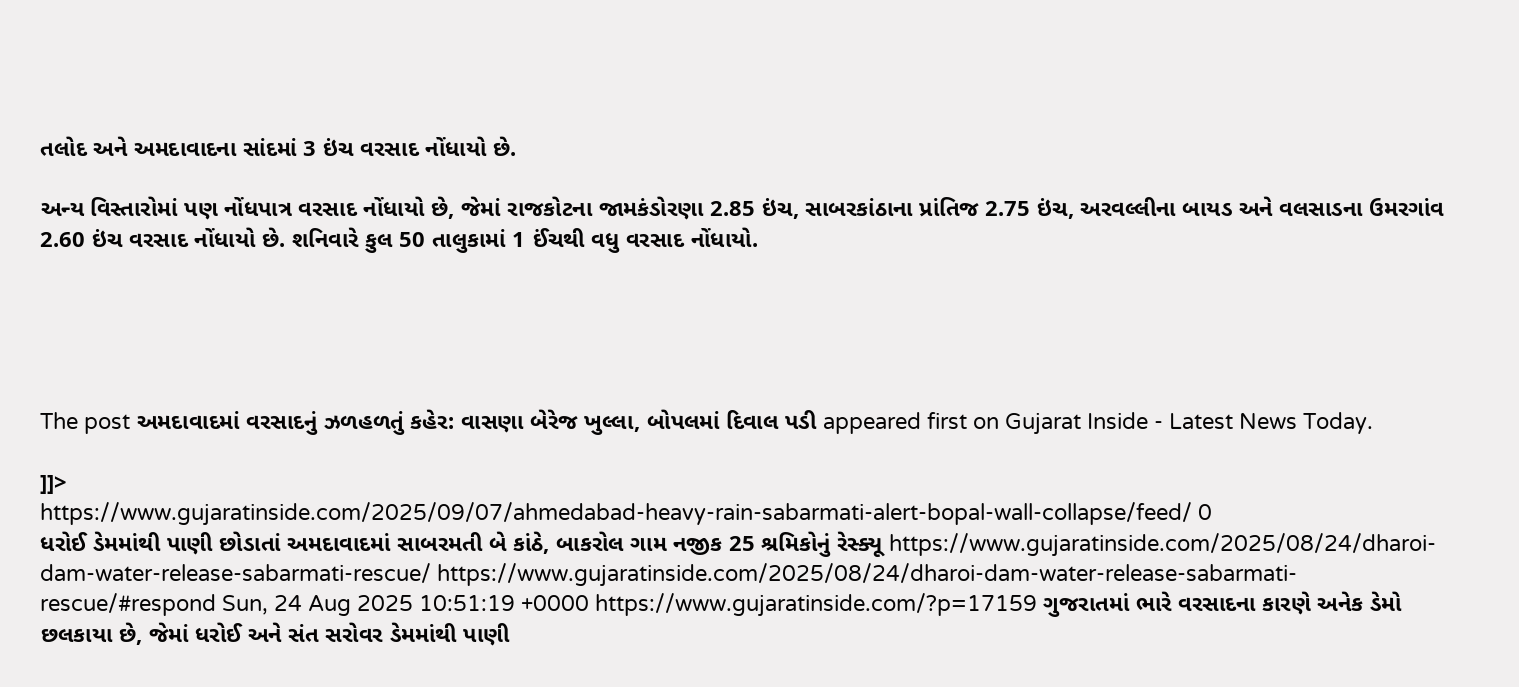તલોદ અને અમદાવાદના સાંદમાં 3 ઇંચ વરસાદ નોંધાયો છે.

અન્ય વિસ્તારોમાં પણ નોંધપાત્ર વરસાદ નોંધાયો છે, જેમાં રાજકોટના જામકંડોરણા 2.85 ઇંચ, સાબરકાંઠાના પ્રાંતિજ 2.75 ઇંચ, અરવલ્લીના બાયડ અને વલસાડના ઉમરગાંવ 2.60 ઇંચ વરસાદ નોંધાયો છે. શનિવારે કુલ 50 તાલુકામાં 1 ઈંચથી વધુ વરસાદ નોંધાયો.





The post અમદાવાદમાં વરસાદનું ઝળહળતું કહેર: વાસણા બેરેજ ખુલ્લા, બોપલમાં દિવાલ પડી appeared first on Gujarat Inside - Latest News Today.

]]>
https://www.gujaratinside.com/2025/09/07/ahmedabad-heavy-rain-sabarmati-alert-bopal-wall-collapse/feed/ 0
ધરોઈ ડેમમાંથી પાણી છોડાતાં અમદાવાદમાં સાબરમતી બે કાંઠે, બાકરોલ ગામ નજીક 25 શ્રમિકોનું રેસ્ક્યૂ https://www.gujaratinside.com/2025/08/24/dharoi-dam-water-release-sabarmati-rescue/ https://www.gujaratinside.com/2025/08/24/dharoi-dam-water-release-sabarmati-rescue/#respond Sun, 24 Aug 2025 10:51:19 +0000 https://www.gujaratinside.com/?p=17159 ગુજરાતમાં ભારે વરસાદના કારણે અનેક ડેમો છલકાયા છે, જેમાં ધરોઈ અને સંત સરોવર ડેમમાંથી પાણી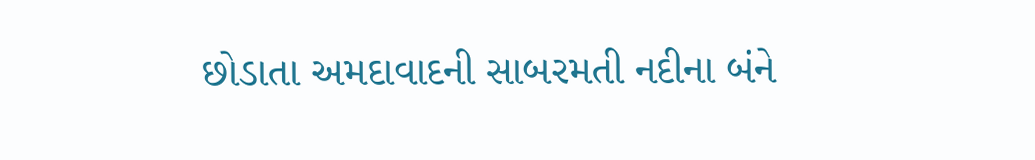છોડાતા અમદાવાદની સાબરમતી નદીના બંને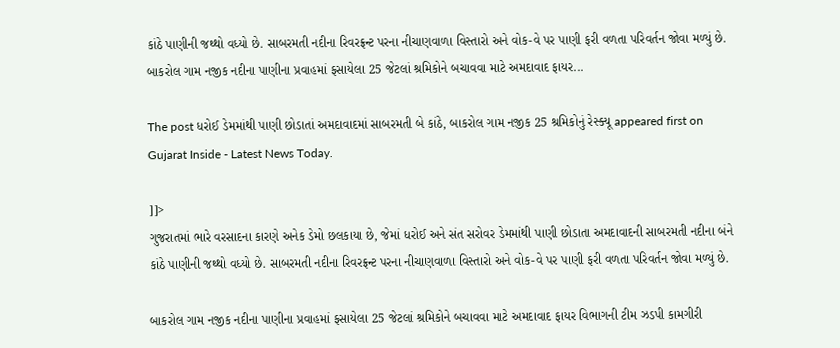કાંઠે પાણીની જથ્થો વધ્યો છે. સાબરમતી નદીના રિવરફ્રન્ટ પરના નીચાણવાળા વિસ્તારો અને વોક-વે પર પાણી ફરી વળતા પરિવર્તન જોવા મળ્યું છે. બાકરોલ ગામ નજીક નદીના પાણીના પ્રવાહમાં ફસાયેલા 25 જેટલાં શ્રમિકોને બચાવવા માટે અમદાવાદ ફાયર...

The post ધરોઈ ડેમમાંથી પાણી છોડાતાં અમદાવાદમાં સાબરમતી બે કાંઠે, બાકરોલ ગામ નજીક 25 શ્રમિકોનું રેસ્ક્યૂ appeared first on Gujarat Inside - Latest News Today.

]]>
ગુજરાતમાં ભારે વરસાદના કારણે અનેક ડેમો છલકાયા છે, જેમાં ધરોઈ અને સંત સરોવર ડેમમાંથી પાણી છોડાતા અમદાવાદની સાબરમતી નદીના બંને કાંઠે પાણીની જથ્થો વધ્યો છે. સાબરમતી નદીના રિવરફ્રન્ટ પરના નીચાણવાળા વિસ્તારો અને વોક-વે પર પાણી ફરી વળતા પરિવર્તન જોવા મળ્યું છે.

બાકરોલ ગામ નજીક નદીના પાણીના પ્રવાહમાં ફસાયેલા 25 જેટલાં શ્રમિકોને બચાવવા માટે અમદાવાદ ફાયર વિભાગની ટીમ ઝડપી કામગીરી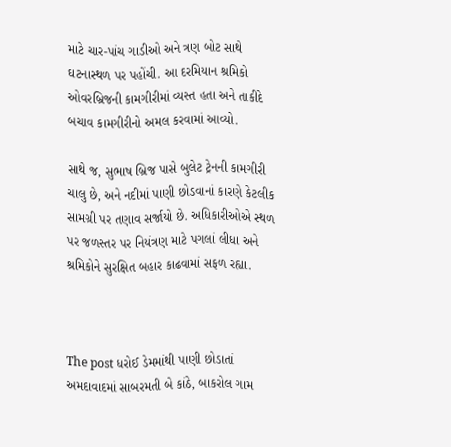માટે ચાર-પાંચ ગાડીઓ અને ત્રણ બોટ સાથે ઘટનાસ્થળ પર પહોંચી. આ દરમિયાન શ્રમિકો ઓવરબ્રિજની કામગીરીમાં વ્યસ્ત હતા અને તાકીદે બચાવ કામગીરીનો અમલ કરવામાં આવ્યો.

સાથે જ, સુભાષ બ્રિજ પાસે બુલેટ ટ્રેનની કામગીરી ચાલુ છે, અને નદીમાં પાણી છોડવાનાં કારણે કેટલીક સામગ્રી પર તણાવ સર્જાયો છે. અધિકારીઓએ સ્થળ પર જળસ્તર પર નિયંત્રણ માટે પગલાં લીધા અને શ્રમિકોને સુરક્ષિત બહાર કાઢવામાં સફળ રહ્યા.



The post ધરોઈ ડેમમાંથી પાણી છોડાતાં અમદાવાદમાં સાબરમતી બે કાંઠે, બાકરોલ ગામ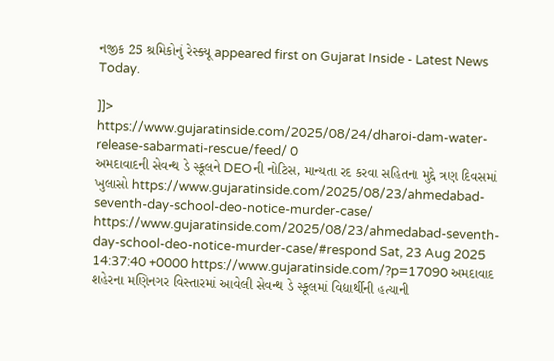નજીક 25 શ્રમિકોનું રેસ્ક્યૂ appeared first on Gujarat Inside - Latest News Today.

]]>
https://www.gujaratinside.com/2025/08/24/dharoi-dam-water-release-sabarmati-rescue/feed/ 0
અમદાવાદની સેવન્થ ડે સ્કૂલને DEOની નોટિસ, માન્યતા રદ કરવા સહિતના મુદ્દે ત્રણ દિવસમાં ખુલાસો https://www.gujaratinside.com/2025/08/23/ahmedabad-seventh-day-school-deo-notice-murder-case/ https://www.gujaratinside.com/2025/08/23/ahmedabad-seventh-day-school-deo-notice-murder-case/#respond Sat, 23 Aug 2025 14:37:40 +0000 https://www.gujaratinside.com/?p=17090 અમદાવાદ શહેરના મણિનગર વિસ્તારમાં આવેલી સેવન્થ ડે સ્કૂલમાં વિદ્યાર્થીની હત્યાની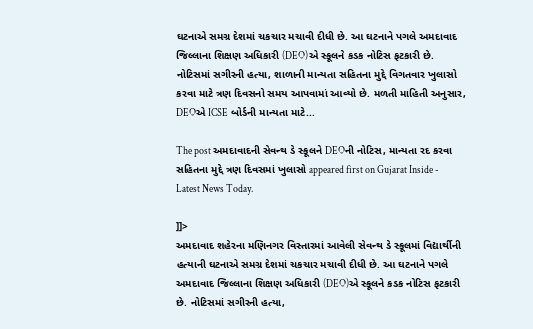ઘટનાએ સમગ્ર દેશમાં ચકચાર મચાવી દીધી છે. આ ઘટનાને પગલે અમદાવાદ જિલ્લાના શિક્ષણ અધિકારી (DEO)એ સ્કૂલને કડક નોટિસ ફટકારી છે. નોટિસમાં સગીરની હત્યા, શાળાની માન્યતા સહિતના મુદ્દે વિગતવાર ખુલાસો કરવા માટે ત્રણ દિવસનો સમય આપવામાં આવ્યો છે. મળતી માહિતી અનુસાર, DEOએ ICSE બોર્ડની માન્યતા માટે...

The post અમદાવાદની સેવન્થ ડે સ્કૂલને DEOની નોટિસ, માન્યતા રદ કરવા સહિતના મુદ્દે ત્રણ દિવસમાં ખુલાસો appeared first on Gujarat Inside - Latest News Today.

]]>
અમદાવાદ શહેરના મણિનગર વિસ્તારમાં આવેલી સેવન્થ ડે સ્કૂલમાં વિદ્યાર્થીની હત્યાની ઘટનાએ સમગ્ર દેશમાં ચકચાર મચાવી દીધી છે. આ ઘટનાને પગલે અમદાવાદ જિલ્લાના શિક્ષણ અધિકારી (DEO)એ સ્કૂલને કડક નોટિસ ફટકારી છે. નોટિસમાં સગીરની હત્યા,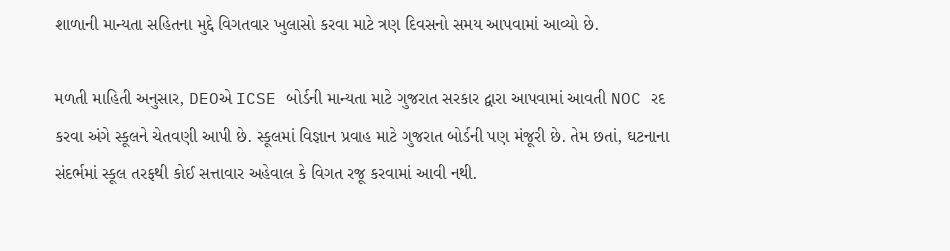શાળાની માન્યતા સહિતના મુદ્દે વિગતવાર ખુલાસો કરવા માટે ત્રણ દિવસનો સમય આપવામાં આવ્યો છે.

મળતી માહિતી અનુસાર, DEOએ ICSE બોર્ડની માન્યતા માટે ગુજરાત સરકાર દ્વારા આપવામાં આવતી NOC રદ કરવા અંગે સ્કૂલને ચેતવણી આપી છે. સ્કૂલમાં વિજ્ઞાન પ્રવાહ માટે ગુજરાત બોર્ડની પણ મંજૂરી છે. તેમ છતાં, ઘટનાના સંદર્ભમાં સ્કૂલ તરફથી કોઈ સત્તાવાર અહેવાલ કે વિગત રજૂ કરવામાં આવી નથી.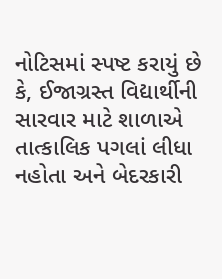નોટિસમાં સ્પષ્ટ કરાયું છે કે, ઈજાગ્રસ્ત વિદ્યાર્થીની સારવાર માટે શાળાએ તાત્કાલિક પગલાં લીધા નહોતા અને બેદરકારી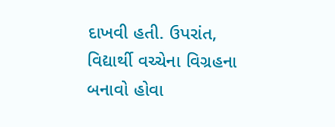દાખવી હતી. ઉપરાંત, વિદ્યાર્થી વચ્ચેના વિગ્રહના બનાવો હોવા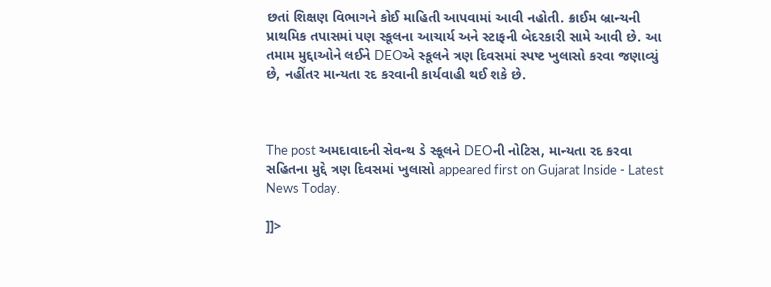છતાં શિક્ષણ વિભાગને કોઈ માહિતી આપવામાં આવી નહોતી. ક્રાઈમ બ્રાન્ચની પ્રાથમિક તપાસમાં પણ સ્કૂલના આચાર્ય અને સ્ટાફની બેદરકારી સામે આવી છે. આ તમામ મુદ્દાઓને લઈને DEOએ સ્કૂલને ત્રણ દિવસમાં સ્પષ્ટ ખુલાસો કરવા જણાવ્યું છે, નહીંતર માન્યતા રદ કરવાની કાર્યવાહી થઈ શકે છે.



The post અમદાવાદની સેવન્થ ડે સ્કૂલને DEOની નોટિસ, માન્યતા રદ કરવા સહિતના મુદ્દે ત્રણ દિવસમાં ખુલાસો appeared first on Gujarat Inside - Latest News Today.

]]>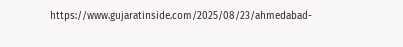https://www.gujaratinside.com/2025/08/23/ahmedabad-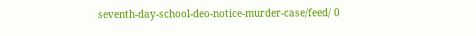seventh-day-school-deo-notice-murder-case/feed/ 0